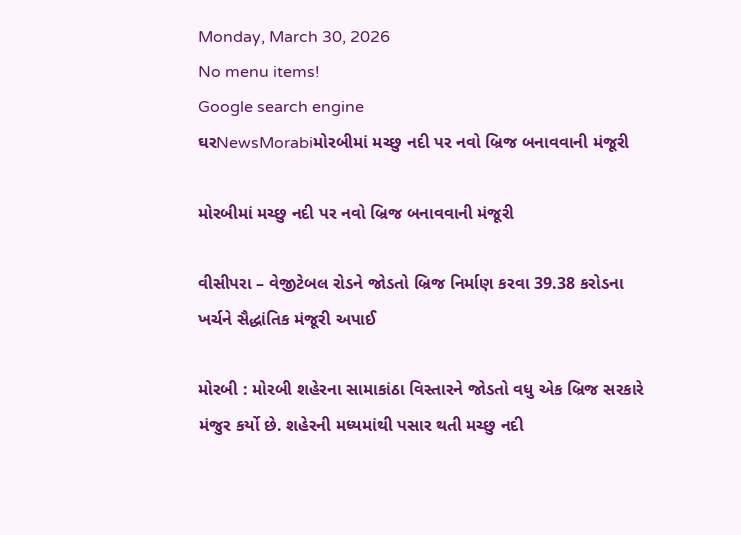Monday, March 30, 2026
No menu items!
Google search engine
ઘરNewsMorabiમોરબીમાં મચ્છુ નદી પર નવો બ્રિજ બનાવવાની મંજૂરી

મોરબીમાં મચ્છુ નદી પર નવો બ્રિજ બનાવવાની મંજૂરી

વીસીપરા – વેજીટેબલ રોડને જોડતો બ્રિજ નિર્માણ કરવા 39.38 કરોડના ખર્ચને સૈદ્ધાંતિક મંજૂરી અપાઈ

મોરબી : મોરબી શહેરના સામાકાંઠા વિસ્તારને જોડતો વધુ એક બ્રિજ સરકારે મંજુર કર્યો છે. શહેરની મધ્યમાંથી પસાર થતી મચ્છુ નદી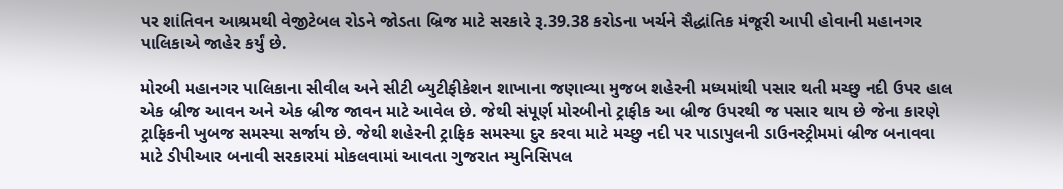પર શાંતિવન આશ્રમથી વેજીટેબલ રોડને જોડતા બ્રિજ માટે સરકારે રૂ.39.38 કરોડના ખર્ચને સૈદ્ધાંતિક મંજૂરી આપી હોવાની મહાનગર પાલિકાએ જાહેર કર્યું છે.

મોરબી મહાનગર પાલિકાના સીવીલ અને સીટી બ્યુટીફીકેશન શાખાના જણાવ્યા મુજબ શહેરની મધ્યમાંથી પસાર થતી મચ્છુ નદી ઉપર હાલ એક બ્રીજ આવન અને એક બ્રીજ જાવન માટે આવેલ છે. જેથી સંપૂર્ણ મોરબીનો ટ્રાફીક આ બ્રીજ ઉપરથી જ પસાર થાય છે જેના કારણે ટ્રાફિકની ખુબજ સમસ્યા સર્જાય છે. જેથી શહેરની ટ્રાફિક સમસ્યા દુર કરવા માટે મચ્છુ નદી પર પાડાપુલની ડાઉનસ્ટ્રીમમાં બ્રીજ બનાવવા માટે ડીપીઆર બનાવી સરકારમાં મોકલવામાં આવતા ગુજરાત મ્યુનિસિપલ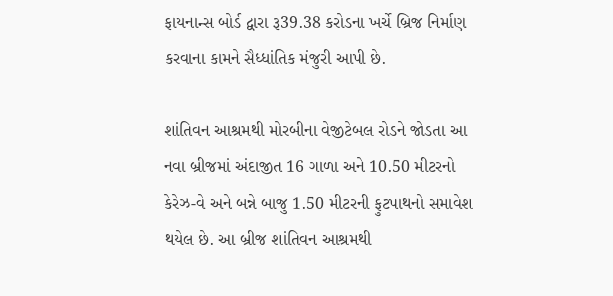ફાયનાન્સ બોર્ડ દ્વારા રૂ39.38 કરોડના ખર્ચે બ્રિજ નિર્માણ કરવાના કામને સૈધ્ધાંતિક મંજુરી આપી છે.

શાંતિવન આશ્રમથી મોરબીના વેજીટેબલ રોડને જોડતા આ નવા બ્રીજમાં અંદાજીત 16 ગાળા અને 10.50 મીટરનો કેરેઝ-વે અને બન્ને બાજુ 1.50 મીટરની ફુટપાથનો સમાવેશ થયેલ છે. આ બ્રીજ શાંતિવન આશ્રમથી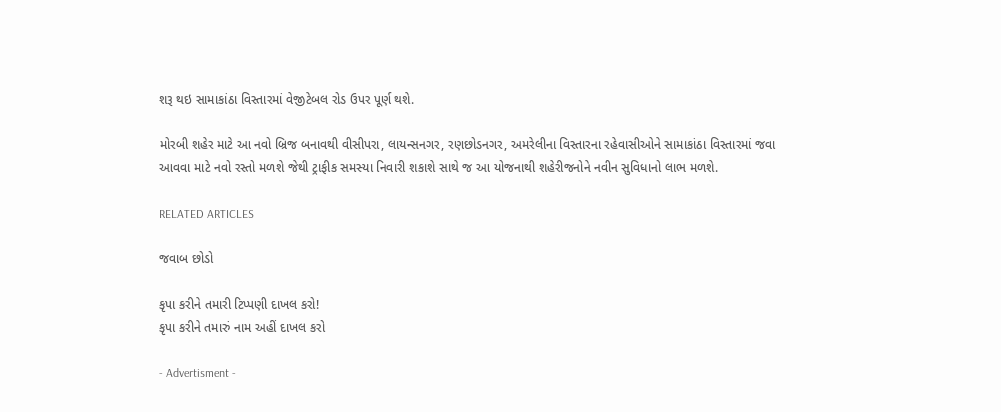શરૂ થઇ સામાકાંઠા વિસ્તારમાં વેજીટેબલ રોડ ઉપર પૂર્ણ થશે.

મોરબી શહેર માટે આ નવો બ્રિજ બનાવથી વીસીપરા, લાયન્સનગર, રણછોડનગર, અમરેલીના વિસ્તારના રહેવાસીઓને સામાકાંઠા વિસ્તારમાં જવા આવવા માટે નવો રસ્તો મળશે જેથી ટ્રાફીક સમસ્યા નિવારી શકાશે સાથે જ આ યોજનાથી શહેરીજનોને નવીન સુવિધાનો લાભ મળશે.

RELATED ARTICLES

જવાબ છોડો

કૃપા કરીને તમારી ટિપ્પણી દાખલ કરો!
કૃપા કરીને તમારું નામ અહીં દાખલ કરો

- Advertisment -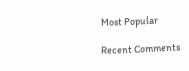Most Popular

Recent Comments